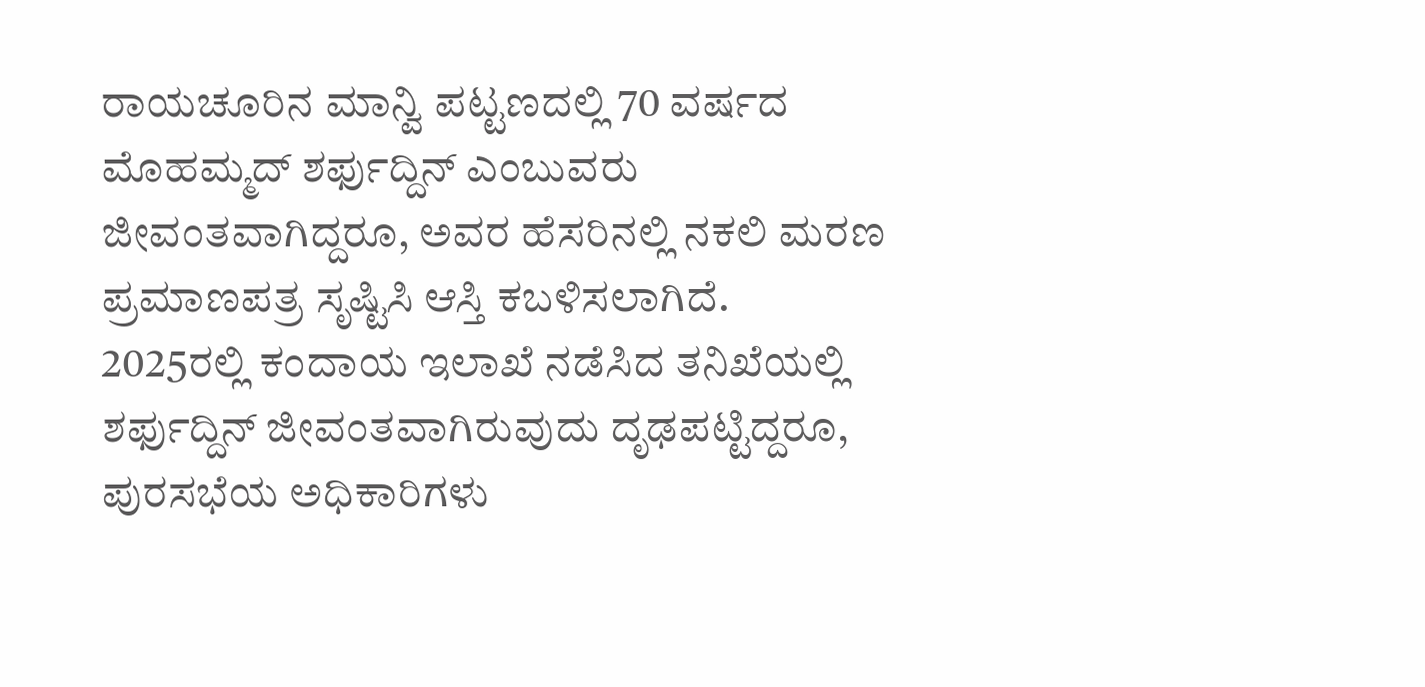ರಾಯಚೂರಿನ ಮಾನ್ವಿ ಪಟ್ಟಣದಲ್ಲಿ 70 ವರ್ಷದ ಮೊಹಮ್ಮದ್ ಶರ್ಫುದ್ದಿನ್ ಎಂಬುವರು ಜೀವಂತವಾಗಿದ್ದರೂ, ಅವರ ಹೆಸರಿನಲ್ಲಿ ನಕಲಿ ಮರಣ ಪ್ರಮಾಣಪತ್ರ ಸೃಷ್ಟಿಸಿ ಆಸ್ತಿ ಕಬಳಿಸಲಾಗಿದೆ.
2025ರಲ್ಲಿ ಕಂದಾಯ ಇಲಾಖೆ ನಡೆಸಿದ ತನಿಖೆಯಲ್ಲಿ ಶರ್ಫುದ್ದಿನ್ ಜೀವಂತವಾಗಿರುವುದು ದೃಢಪಟ್ಟಿದ್ದರೂ, ಪುರಸಭೆಯ ಅಧಿಕಾರಿಗಳು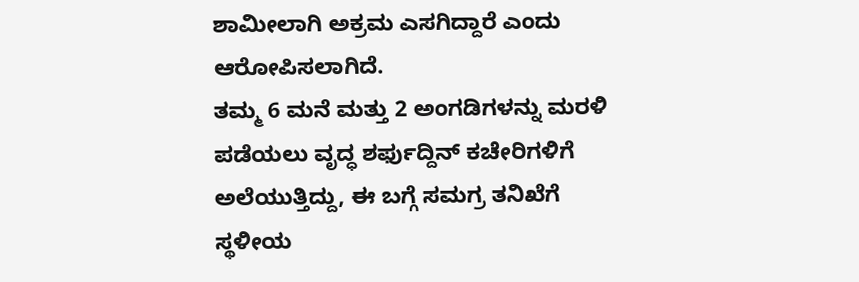ಶಾಮೀಲಾಗಿ ಅಕ್ರಮ ಎಸಗಿದ್ದಾರೆ ಎಂದು ಆರೋಪಿಸಲಾಗಿದೆ.
ತಮ್ಮ 6 ಮನೆ ಮತ್ತು 2 ಅಂಗಡಿಗಳನ್ನು ಮರಳಿ ಪಡೆಯಲು ವೃದ್ಧ ಶರ್ಫುದ್ದಿನ್ ಕಚೇರಿಗಳಿಗೆ ಅಲೆಯುತ್ತಿದ್ದು, ಈ ಬಗ್ಗೆ ಸಮಗ್ರ ತನಿಖೆಗೆ ಸ್ಥಳೀಯ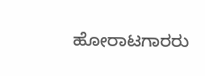ಹೋರಾಟಗಾರರು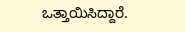ಒತ್ತಾಯಿಸಿದ್ದಾರೆ.